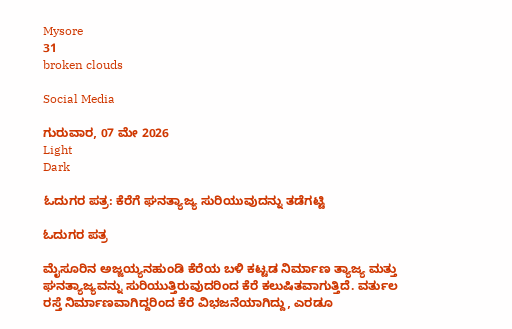Mysore
31
broken clouds

Social Media

ಗುರುವಾರ, 07 ಮೇ 2026
Light
Dark

ಓದುಗರ ಪತ್ರ: ಕೆರೆಗೆ ಘನತ್ಯಾಜ್ಯ ಸುರಿಯುವುದನ್ನು ತಡೆಗಟ್ಟಿ

ಓದುಗರ ಪತ್ರ

ಮೈಸೂರಿನ ಅಜ್ಜಯ್ಯನಹುಂಡಿ ಕೆರೆಯ ಬಳಿ ಕಟ್ಟಡ ನಿರ್ಮಾಣ ತ್ಯಾಜ್ಯ ಮತ್ತು ಘನತ್ಯಾಜ್ಯವನ್ನು ಸುರಿಯುತ್ತಿರುವುದರಿಂದ ಕೆರೆ ಕಲುಷಿತವಾಗುತ್ತಿದೆ. ವರ್ತುಲ ರಸ್ತೆ ನಿರ್ಮಾಣವಾಗಿದ್ದರಿಂದ ಕೆರೆ ವಿಭಜನೆಯಾಗಿದ್ದು, ಎರಡೂ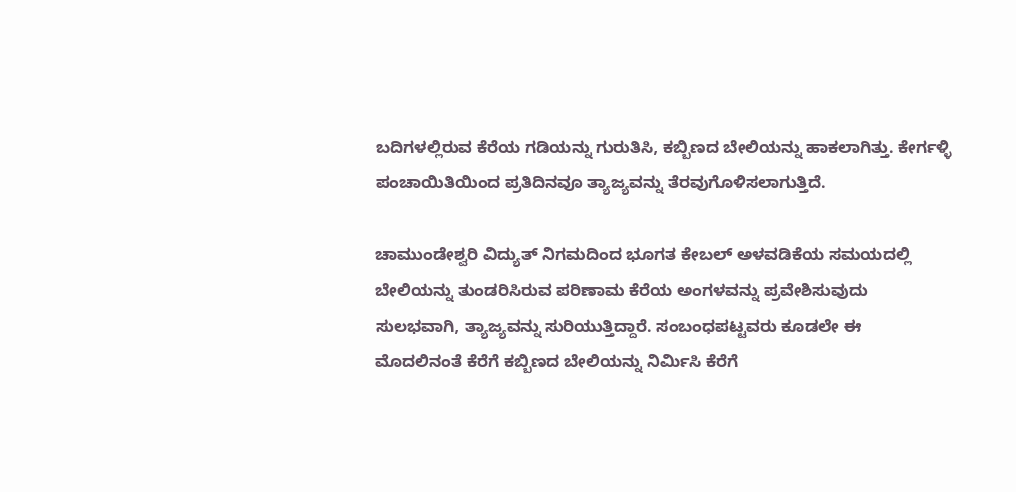ಬದಿಗಳಲ್ಲಿರುವ ಕೆರೆಯ ಗಡಿಯನ್ನು ಗುರುತಿಸಿ, ಕಬ್ಬಿಣದ ಬೇಲಿಯನ್ನು ಹಾಕಲಾಗಿತ್ತು. ಕೇರ್ಗಳ್ಳಿ ಪಂಚಾಯಿತಿಯಿಂದ ಪ್ರತಿದಿನವೂ ತ್ಯಾಜ್ಯವನ್ನು ತೆರವುಗೊಳಿಸಲಾಗುತ್ತಿದೆ.

ಚಾಮುಂಡೇಶ್ವರಿ ವಿದ್ಯುತ್ ನಿಗಮದಿಂದ ಭೂಗತ ಕೇಬಲ್ ಅಳವಡಿಕೆಯ ಸಮಯದಲ್ಲಿ ಬೇಲಿಯನ್ನು ತುಂಡರಿಸಿರುವ ಪರಿಣಾಮ ಕೆರೆಯ ಅಂಗಳವನ್ನು ಪ್ರವೇಶಿಸುವುದು ಸುಲಭವಾಗಿ, ತ್ಯಾಜ್ಯವನ್ನು ಸುರಿಯುತ್ತಿದ್ದಾರೆ. ಸಂಬಂಧಪಟ್ಟವರು ಕೂಡಲೇ ಈ ಮೊದಲಿನಂತೆ ಕೆರೆಗೆ ಕಬ್ಬಿಣದ ಬೇಲಿಯನ್ನು ನಿರ್ಮಿಸಿ ಕೆರೆಗೆ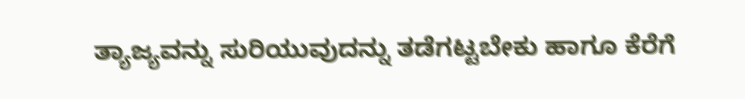ತ್ಯಾಜ್ಯವನ್ನು ಸುರಿಯುವುದನ್ನು ತಡೆಗಟ್ಟಬೇಕು ಹಾಗೂ ಕೆರೆಗೆ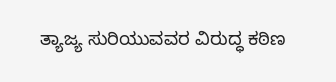ತ್ಯಾಜ್ಯ ಸುರಿಯುವವರ ವಿರುದ್ಧ ಕಠಿಣ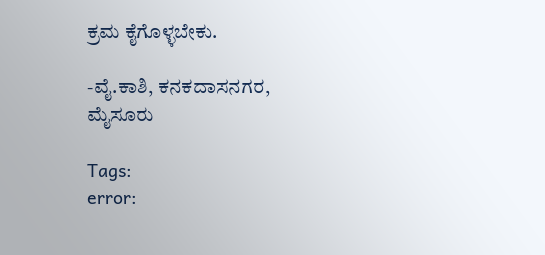ಕ್ರಮ ಕೈಗೊಳ್ಳಬೇಕು.

-ವೈ.ಕಾಶಿ, ಕನಕದಾಸನಗರ, ಮೈಸೂರು

Tags:
error: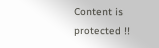Content is protected !!